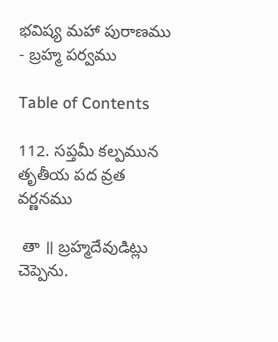భవిష్య మహా పురాణము - బ్రహ్మ పర్వము

Table of Contents

112. సప్తమీ కల్పమున తృతీయ పద వ్రత వర్ణనము

 తా ॥ బ్రహ్మదేవుడిట్లు చెప్పెను.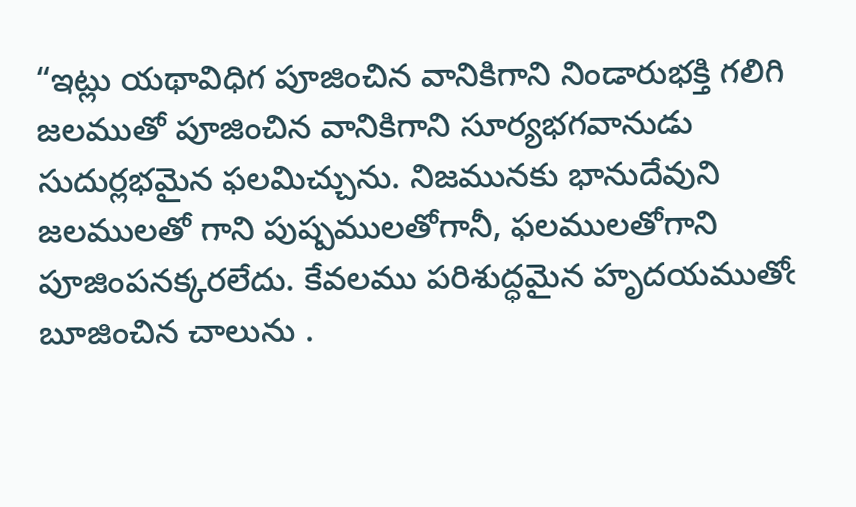“ఇట్లు యథావిధిగ పూజించిన వానికిగాని నిండారుభక్తి గలిగి జలముతో పూజించిన వానికిగాని సూర్యభగవానుడు సుదుర్లభమైన ఫలమిచ్చును. నిజమునకు భానుదేవుని జలములతో గాని పుష్పములతోగానీ, ఫలములతోగాని పూజింపనక్కరలేదు. కేవలము పరిశుద్ధమైన హృదయముతోఁ బూజించిన చాలును .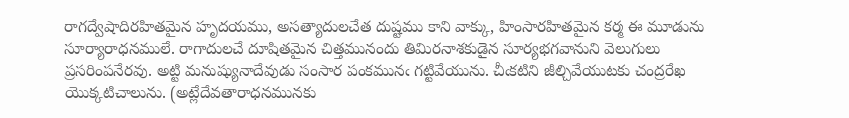రాగద్వేషాదిరహితమైన హృదయము, అసత్యాదులచేత దుష్టము కాని వాక్కు, హింసారహితమైన కర్మ ఈ మూడును సూర్యారాధనములే. రాగాదులచే దూషితమైన చిత్తమునందు తిమిరనాశకుడైన సూర్యభగవానుని వెలుగులు ప్రసరింపనేరవు. అట్టి మనుష్యునాదేవుడు సంసార పంకమునఁ గట్టివేయును. చీఁకటిని జీల్చివేయుటకు చంద్రరేఖ యొక్కటిచాలును. (అట్లేదేవతారాధనమునకు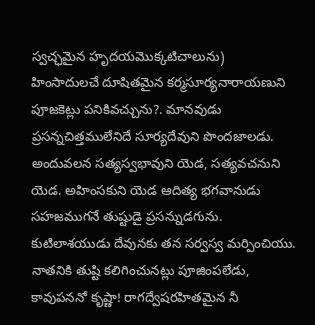స్వచ్ఛమైన హృదయమొక్కటిచాలును) హింసాదులచే దూషితమైన కర్మసూర్యనారాయణుని పూజకెట్లు పనికివచ్చును?. మానవుడు ప్రసన్నచిత్తములేనిదే సూర్యదేవుని పొందజాలడు. అందువలన సత్యస్వభావుని యెడ, సత్యవచనుని యెడ. అహింసకుని యెడ ఆదిత్య భగవానుడు సహజముగనే తుష్టుడై ప్రసన్నుడగును. కుటిలాశయుడు దేవునకు తన సర్వస్వ మర్పించియు. నాతనికి తుష్టి కలిగించునట్లు పూజింపలేడు, కావుపననో కృష్ణా! రాగద్వేషరహితమైన నీ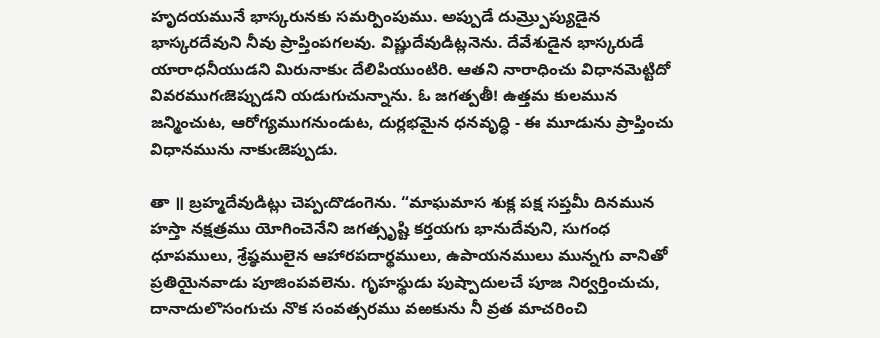హృదయమునే భాస్కరునకు సమర్పింపుము. అప్పుడే దుమ్ర్పొప్యుడైన భాస్కరదేవుని నీవు ప్రాప్తింపగలవు. విష్ణుదేవుడిట్లనెను. దేవేశుడైన భాస్కరుడే యారాధనీయుడని మిరునాకుఁ దేలిపియుంటిరి. ఆతని నారాధించు విధానమెట్టిదో వివరముగఁజెప్పుడని యడుగుచున్నాను. ఓ జగత్పతీ! ఉత్తమ కులమున జన్మించుట, ఆరోగ్యముగనుండుట, దుర్లభమైన ధనవృద్ధి - ఈ మూడును ప్రాప్తించు విధానమును నాకుఁజెప్పుడు.

తా ॥ బ్రహ్మదేవుడిట్లు చెప్పఁదొడంగెను. “మాఘమాస శుక్ల పక్ష సప్తమీ దినమున హస్తా నక్షత్రము యోగించెనేని జగత్సృష్టి కర్తయగు భానుదేవుని, సుగంధ ధూపములు, శ్రేష్ఠములైన ఆహారపదార్థములు, ఉపాయనములు మున్నగు వానితో ప్రతియైనవాడు పూజింపవలెను. గృహస్థుడు పుష్పాదులచే పూజ నిర్వర్తించుచు, దానాదులొసంగుచు నొక సంవత్సరము వఱకును నీ వ్రత మాచరించి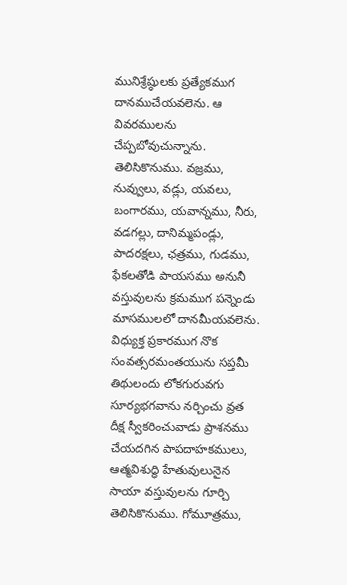మునిశ్రేష్ఠులకు ప్రత్యేకముగ దానముచేయవలెను. ఆ వివరములను చేప్పబోవుచున్నాను. తెలిసికొనుము. వజ్రము, నువ్వులు, వడ్లు, యవలు, బంగారము, యవాన్నము, నీరు, వడగల్లు, దానిమ్మపండ్లు, పాదరక్షలు, ఛత్రము, గుడము, ఫేకలతోడి పాయసము అనునీ వస్తువులను క్రమముగ పన్నెండు మాసములలో దానమీయవలెను. విధ్యుక్త ప్రకారముగ నొక సంవత్సరమంతయును సప్తమీ తిథులందు లోకగురువగు సూర్యభగవాను నర్చించు వ్రత దీక్ష స్వీకరించువాడు ప్రాశనము చేయదగిన పాపదాహకములు, ఆత్మవిశుద్ధి హేతువులునైన సాయా వస్తువులను గూర్చి తెలిసికొనుము. గోమూత్రము,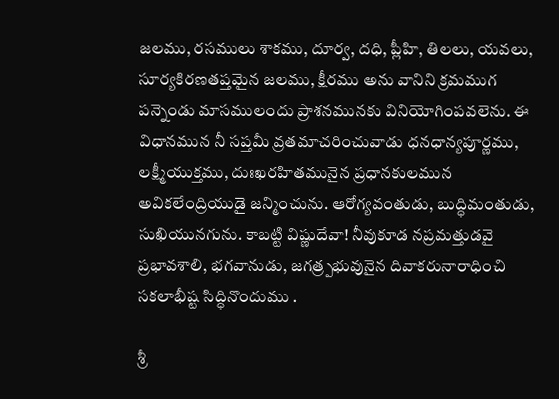జలము, రసములు శాకము, దూర్వ, దధి, ప్లీహి, తిలలు, యవలు, సూర్యకిరణతప్తమైన జలము, క్షీరము అను వానిని క్రమముగ పన్నెండు మాసములందు ప్రాశనమునకు వినియోగింపవలెను. ఈ విధానమున నీ సప్తమీ వ్రతమాచరించువాడు ధనధాన్యపూర్ణము, లక్ష్మీయుక్తము, దుఃఖరహితమునైన ప్రధానకులమున అవికలేంద్రియుడై జన్మించును. ఆరోగ్యవంతుడు, బుద్ధిమంతుడు, సుఖియునగును. కాబట్టి విష్ణుదేవా! నీవుకూడ నప్రమత్తుడవై ప్రభావశాలి, భగవానుడు, జగత్ర్పభువునైన దివాకరునారాధించి సకలాభీష్ట సిద్ధినొందుము .

శ్రీ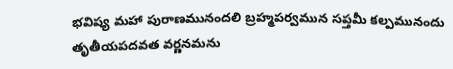భవిష్య మహా పురాణమునందలి బ్రహ్మపర్వమున సప్తమీ కల్పమునందు తృతీయపదవత వర్ణనమను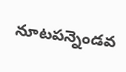నూటపన్నెండవ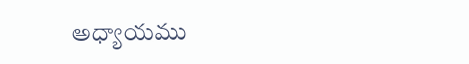అధ్యాయము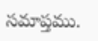సమాప్తము.